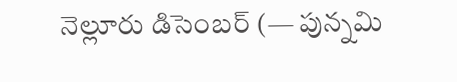నెల్లూరు డిసెంబర్ (— పున్నమి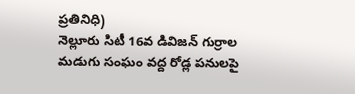ప్రతినిధి)
నెల్లూరు సిటీ 16వ డివిజన్ గుర్రాల మడుగు సంఘం వద్ద రోడ్ల పనులపై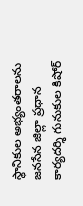స్థానికుల అభ్యంతరాలను జనసేన జిల్లా ప్రధాన కార్యదర్శి గునుకుల కిషోర్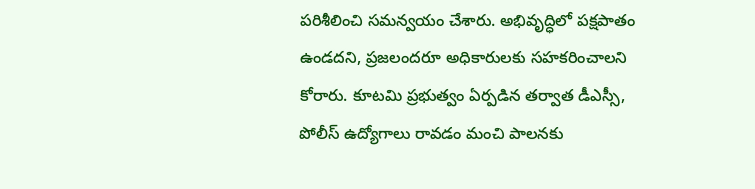పరిశీలించి సమన్వయం చేశారు. అభివృద్ధిలో పక్షపాతం ఉండదని, ప్రజలందరూ అధికారులకు సహకరించాలని కోరారు. కూటమి ప్రభుత్వం ఏర్పడిన తర్వాత డీఎస్సీ, పోలీస్ ఉద్యోగాలు రావడం మంచి పాలనకు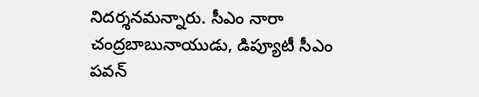నిదర్శనమన్నారు. సీఎం నారా చంద్రబాబునాయుడు, డిప్యూటీ సీఎం పవన్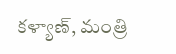కళ్యాణ్, మంత్రి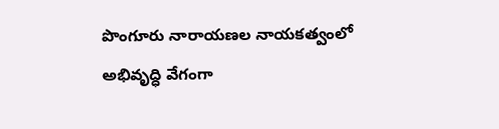పొంగూరు నారాయణల నాయకత్వంలో అభివృద్ధి వేగంగా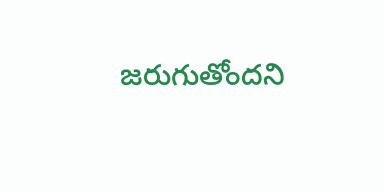జరుగుతోందని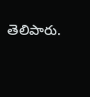తెలిపారు.